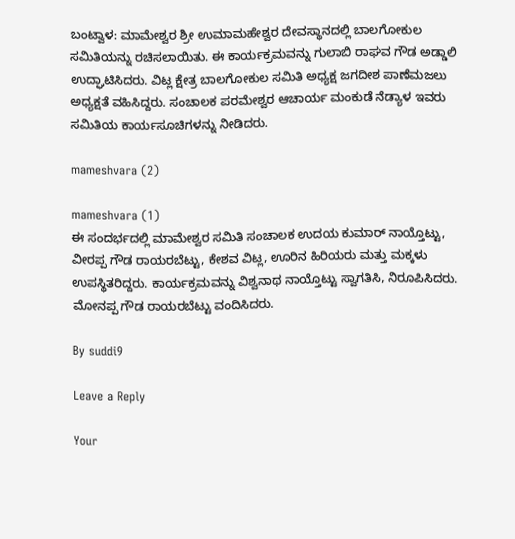ಬಂಟ್ವಾಳ: ಮಾಮೇಶ್ವರ ಶ್ರೀ ಉಮಾಮಹೇಶ್ವರ ದೇವಸ್ಥಾನದಲ್ಲಿ ಬಾಲಗೋಕುಲ ಸಮಿತಿಯನ್ನು ರಚಿಸಲಾಯಿತು. ಈ ಕಾರ್ಯಕ್ರಮವನ್ನು ಗುಲಾಬಿ ರಾಘವ ಗೌಡ ಅಡ್ಡಾಲಿ ಉದ್ಘಾಟಿಸಿದರು. ವಿಟ್ಲ ಕ್ಷೇತ್ರ ಬಾಲಗೋಕುಲ ಸಮಿತಿ ಅಧ್ಯಕ್ಷ ಜಗದೀಶ ಪಾಣೆಮಜಲು ಅಧ್ಯಕ್ಷತೆ ವಹಿಸಿದ್ದರು. ಸಂಚಾಲಕ ಪರಮೇಶ್ವರ ಆಚಾರ್ಯ ಮಂಕುಡೆ ನೆಡ್ಯಾಳ ಇವರು ಸಮಿತಿಯ ಕಾರ್ಯಸೂಚಿಗಳನ್ನು ನೀಡಿದರು.

mameshvara (2)

mameshvara (1)
ಈ ಸಂದರ್ಭದಲ್ಲಿ ಮಾಮೇಶ್ವರ ಸಮಿತಿ ಸಂಚಾಲಕ ಉದಯ ಕುಮಾರ್ ನಾಯ್ತೊಟ್ಟು, ವೀರಪ್ಪ ಗೌಡ ರಾಯರಬೆಟ್ಟು, ಕೇಶವ ವಿಟ್ಲ, ಊರಿನ ಹಿರಿಯರು ಮತ್ತು ಮಕ್ಕಳು ಉಪಸ್ಥಿತರಿದ್ದರು. ಕಾರ್ಯಕ್ರಮವನ್ನು ವಿಶ್ವನಾಥ ನಾಯ್ತೊಟ್ಟು ಸ್ವಾಗತಿಸಿ, ನಿರೂಪಿಸಿದರು. ಮೋನಪ್ಪ ಗೌಡ ರಾಯರಬೆಟ್ಟು ವಂದಿಸಿದರು.

By suddi9

Leave a Reply

Your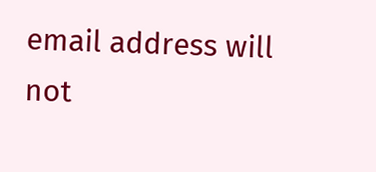email address will not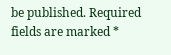be published. Required fields are marked *